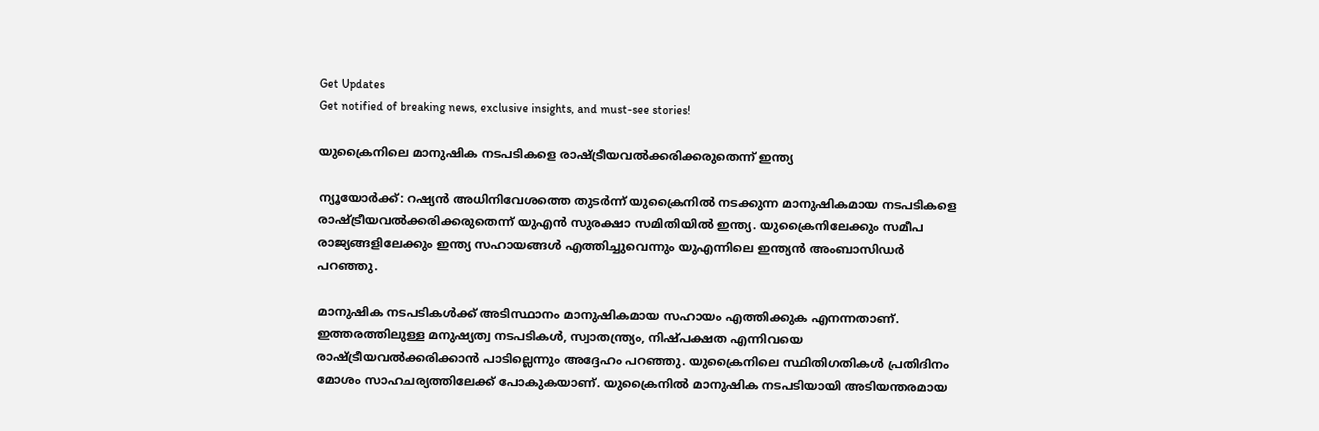Get Updates
Get notified of breaking news, exclusive insights, and must-see stories!

യുക്രൈനിലെ മാനുഷിക നടപടികളെ രാഷ്‌ട്രീയവൽക്കരിക്കരുതെന്ന് ഇന്ത്യ

ന്യൂയോർക്ക്: റഷ്യൻ അധിനിവേശത്തെ തുടർന്ന് യുക്രൈനിൽ നടക്കുന്ന മാനുഷികമായ നടപടികളെ രാഷ്‌ട്രീയവൽക്കരിക്കരുതെന്ന് യുഎൻ സുരക്ഷാ സമിതിയിൽ ഇന്ത്യ. യുക്രൈനിലേക്കും സമീപ രാജ്യങ്ങളിലേക്കും ഇന്ത്യ സഹായങ്ങൾ എത്തിച്ചുവെന്നും യുഎന്നിലെ ഇന്ത്യൻ അംബാസിഡർ പറഞ്ഞു.

മാനുഷിക നടപടികൾക്ക് അടിസ്ഥാനം മാനുഷികമായ സഹായം എത്തിക്കുക എനന്നതാണ്. ഇത്തരത്തിലുള്ള മനുഷ്യത്വ നടപടികൾ, സ്വാതന്ത്ര്യം, നിഷ്‌പക്ഷത എന്നിവയെ രാഷ്‌ട്രീയവൽക്കരിക്കാൻ പാടില്ലെന്നും അദ്ദേഹം പറഞ്ഞു. യുക്രൈനിലെ സ്ഥിതിഗതികൾ പ്രതിദിനം മോശം സാഹചര്യത്തിലേക്ക് പോകുകയാണ്. യുക്രൈനിൽ മാനുഷിക നടപടിയായി അടിയന്തരമായ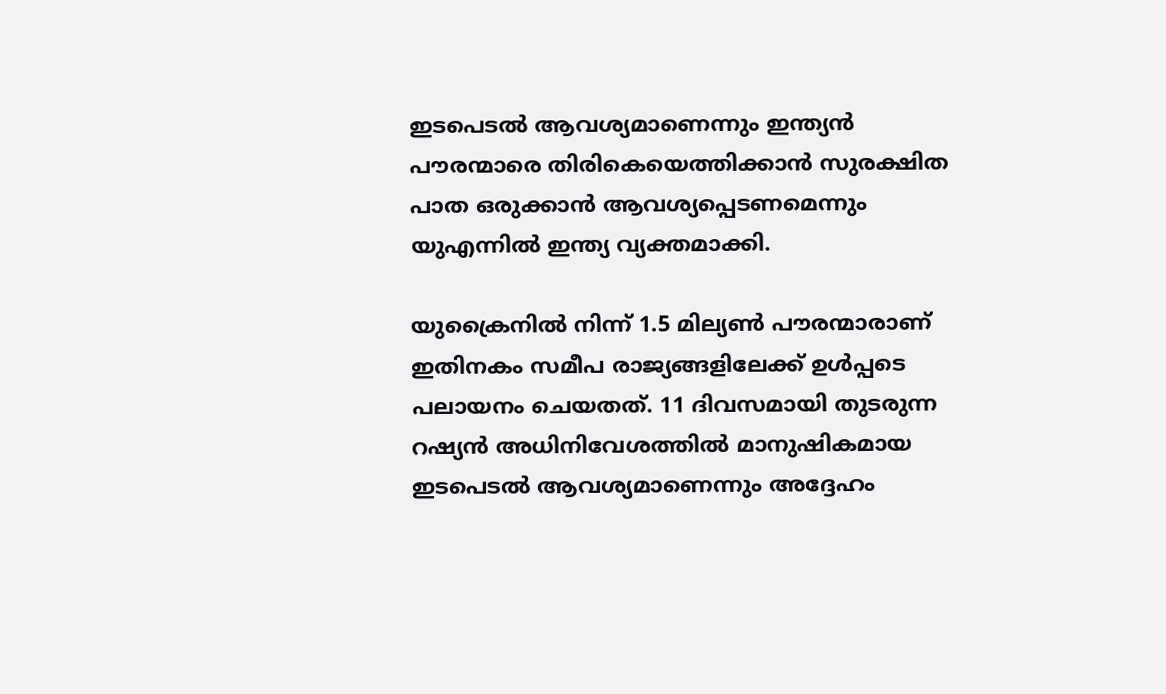ഇടപെടൽ ആവശ്യമാണെന്നും ഇന്ത്യൻ പൗരന്മാരെ തിരികെയെത്തിക്കാൻ സുരക്ഷിത പാത ഒരുക്കാൻ ആവശ്യപ്പെടണമെന്നും യുഎന്നിൽ ഇന്ത്യ വ്യക്തമാക്കി.

യുക്രൈനിൽ നിന്ന് 1.5 മില്യൺ പൗരന്മാരാണ് ഇതിനകം സമീപ രാജ്യങ്ങളിലേക്ക് ഉൾപ്പടെ പലായനം ചെയതത്. 11 ദിവസമായി തുടരുന്ന റഷ്യൻ അധിനിവേശത്തിൽ മാനുഷികമായ ഇടപെടൽ ആവശ്യമാണെന്നും അദ്ദേഹം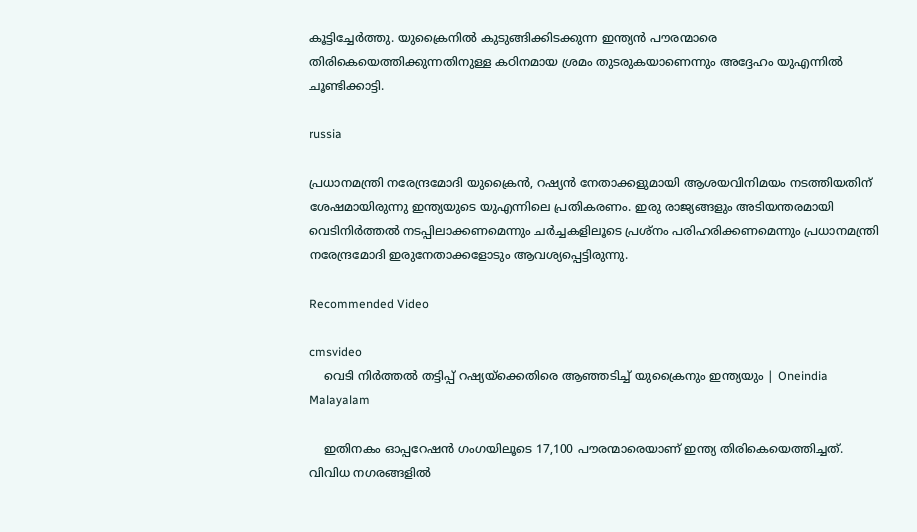കൂട്ടിച്ചേർത്തു. യുക്രൈനിൽ കുടുങ്ങിക്കിടക്കുന്ന ഇന്ത്യൻ പൗരന്മാരെ തിരികെയെത്തിക്കുന്നതിനുള്ള കഠിനമായ ശ്രമം തുടരുകയാണെന്നും അദ്ദേഹം യുഎന്നിൽ ചൂണ്ടിക്കാട്ടി.

russia

പ്രധാനമന്ത്രി നരേന്ദ്രമോദി യുക്രൈൻ, റഷ്യൻ നേതാക്കളുമായി ആശയവിനിമയം നടത്തിയതിന് ശേഷമായിരുന്നു ഇന്ത്യയുടെ യുഎന്നിലെ പ്രതികരണം. ഇരു രാജ്യങ്ങളും അടിയന്തരമായി വെടിനിർത്തൽ നടപ്പിലാക്കണമെന്നും ചർച്ചകളിലൂടെ പ്രശ്‌നം പരിഹരിക്കണമെന്നും പ്രധാനമന്ത്രി നരേന്ദ്രമോദി ഇരുനേതാക്കളോടും ആവശ്യപ്പെട്ടിരുന്നു.

Recommended Video

cmsvideo
    വെടി നിര്‍ത്തല്‍ തട്ടിപ്പ് റഷ്യയ്‌ക്കെതിരെ ആഞ്ഞടിച്ച് യുക്രൈനും ഇന്ത്യയും | Oneindia Malayalam

    ഇതിനകം ഓപ്പറേഷൻ ഗംഗയിലൂടെ 17,100 പൗരന്മാരെയാണ് ഇന്ത്യ തിരികെയെത്തിച്ചത്. വിവിധ നഗരങ്ങളിൽ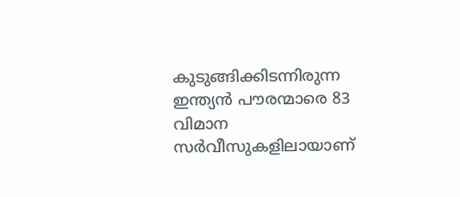കുടുങ്ങിക്കിടന്നിരുന്ന ഇന്ത്യൻ പൗരന്മാരെ 83 വിമാന സർവീസുകളിലായാണ്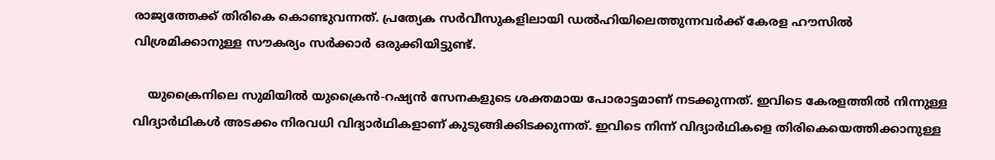രാജ്യത്തേക്ക് തിരികെ കൊണ്ടുവന്നത്. പ്രത്യേക സർവീസുകളിലായി ഡൽഹിയിലെത്തുന്നവർക്ക് കേരള ഹൗസിൽ വിശ്രമിക്കാനുള്ള സൗകര്യം സർക്കാർ ഒരുക്കിയിട്ടുണ്ട്.

    യുക്രൈനിലെ സുമിയിൽ യുക്രൈൻ-റഷ്യൻ സേനകളുടെ ശക്തമായ പോരാട്ടമാണ് നടക്കുന്നത്. ഇവിടെ കേരളത്തിൽ നിന്നുള്ള വിദ്യാർഥികൾ അടക്കം നിരവധി വിദ്യാർഥികളാണ് കുടുങ്ങിക്കിടക്കുന്നത്. ഇവിടെ നിന്ന് വിദ്യാർഥികളെ തിരികെയെത്തിക്കാനുള്ള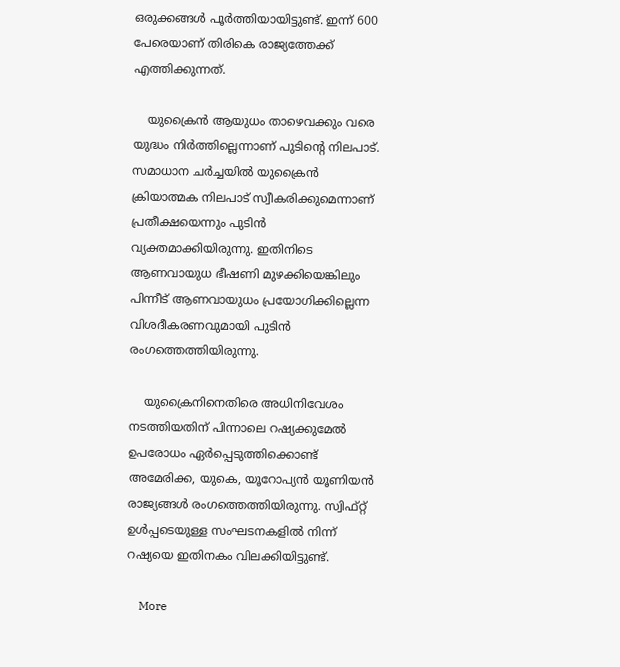ഒരുക്കങ്ങൾ പൂർത്തിയായിട്ടുണ്ട്. ഇന്ന് 600 പേരെയാണ് തിരികെ രാജ്യത്തേക്ക് എത്തിക്കുന്നത്.

    യുക്രൈൻ ആയുധം താഴെവക്കും വരെ യുദ്ധം നിർത്തില്ലെന്നാണ് പുടിന്‍റെ നിലപാട്. സമാധാന ചർച്ചയിൽ യുക്രൈൻ ക്രിയാത്മക നിലപാട് സ്വീകരിക്കുമെന്നാണ് പ്രതീക്ഷയെന്നും പുടിൻ വ്യക്തമാക്കിയിരുന്നു. ഇതിനിടെ ആണവായുധ ഭീഷണി മുഴക്കിയെങ്കിലും പിന്നീട് ആണവായുധം പ്രയോഗിക്കില്ലെന്ന വിശദീകരണവുമായി പുടിൻ രംഗത്തെത്തിയിരുന്നു.

    യുക്രൈനിനെതിരെ അധിനിവേശം നടത്തിയതിന് പിന്നാലെ റഷ്യക്കുമേൽ ഉപരോധം ഏർപ്പെടുത്തിക്കൊണ്ട് അമേരിക്ക, യുകെ, യൂറോപ്യൻ യൂണിയൻ രാജ്യങ്ങൾ രംഗത്തെത്തിയിരുന്നു. സ്വിഫ്‌റ്റ് ഉൾപ്പടെയുള്ള സംഘടനകളിൽ നിന്ന് റഷ്യയെ ഇതിനകം വിലക്കിയിട്ടുണ്ട്.

    More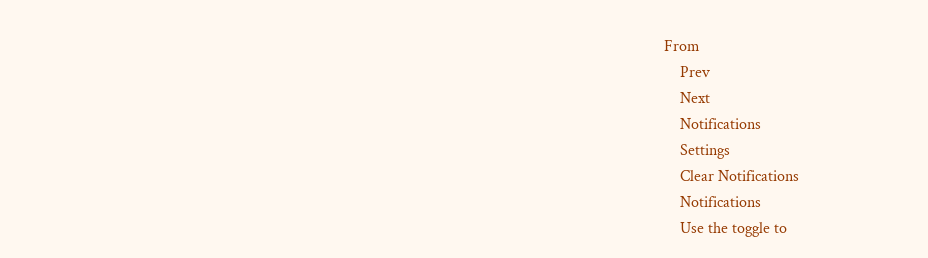From
    Prev
    Next
    Notifications
    Settings
    Clear Notifications
    Notifications
    Use the toggle to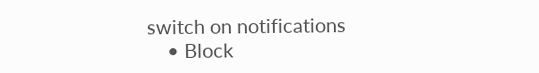switch on notifications
    • Block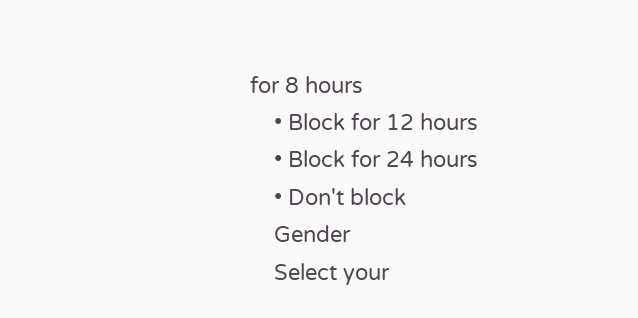for 8 hours
    • Block for 12 hours
    • Block for 24 hours
    • Don't block
    Gender
    Select your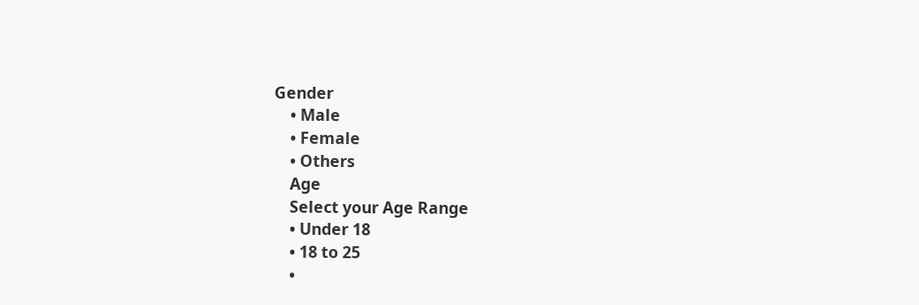Gender
    • Male
    • Female
    • Others
    Age
    Select your Age Range
    • Under 18
    • 18 to 25
    •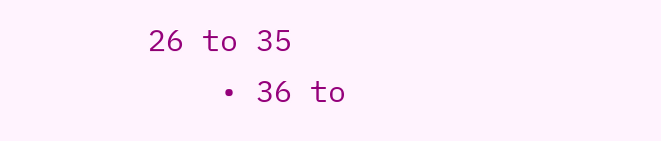26 to 35
    • 36 to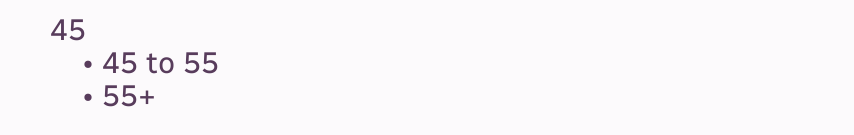45
    • 45 to 55
    • 55+